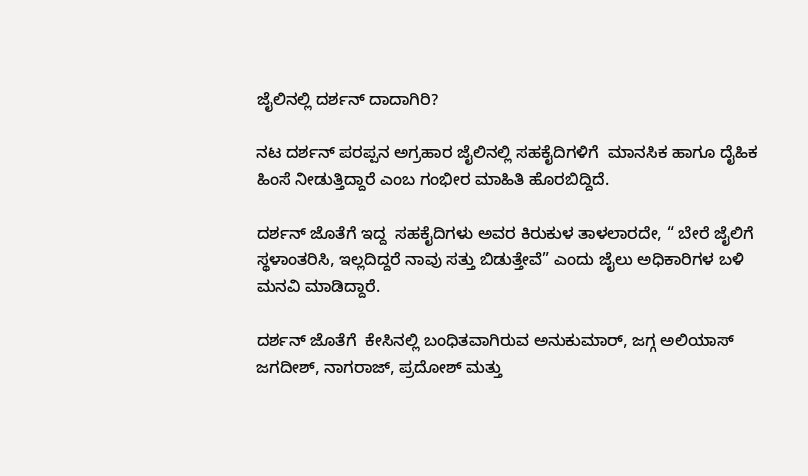ಜೈಲಿನಲ್ಲಿ ದರ್ಶನ್ ದಾದಾಗಿರಿ?

ನಟ ದರ್ಶನ್ ಪರಪ್ಪನ ಅಗ್ರಹಾರ ಜೈಲಿನಲ್ಲಿ ಸಹಕೈದಿಗಳಿಗೆ  ಮಾನಸಿಕ ಹಾಗೂ ದೈಹಿಕ ಹಿಂಸೆ ನೀಡುತ್ತಿದ್ದಾರೆ ಎಂಬ ಗಂಭೀರ ಮಾಹಿತಿ ಹೊರಬಿದ್ದಿದೆ.

ದರ್ಶನ್ ಜೊತೆಗೆ ಇದ್ದ  ಸಹಕೈದಿಗಳು ಅವರ ಕಿರುಕುಳ ತಾಳಲಾರದೇ, “ ಬೇರೆ ಜೈಲಿಗೆ ಸ್ಥಳಾಂತರಿಸಿ, ಇಲ್ಲದಿದ್ದರೆ ನಾವು ಸತ್ತು ಬಿಡುತ್ತೇವೆ” ಎಂದು ಜೈಲು ಅಧಿಕಾರಿಗಳ ಬಳಿ ಮನವಿ ಮಾಡಿದ್ದಾರೆ.

ದರ್ಶನ್ ಜೊತೆಗೆ  ಕೇಸಿನಲ್ಲಿ ಬಂಧಿತವಾಗಿರುವ ಅನುಕುಮಾರ್, ಜಗ್ಗ ಅಲಿಯಾಸ್ ಜಗದೀಶ್, ನಾಗರಾಜ್, ಪ್ರದೋಶ್ ಮತ್ತು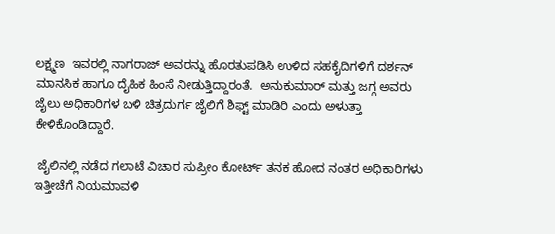ಲಕ್ಷ್ಮಣ  ಇವರಲ್ಲಿ ನಾಗರಾಜ್ ಅವರನ್ನು ಹೊರತುಪಡಿಸಿ ಉಳಿದ ಸಹಕೈದಿಗಳಿಗೆ ದರ್ಶನ್ ಮಾನಸಿಕ ಹಾಗೂ ದೈಹಿಕ ಹಿಂಸೆ ನೀಡುತ್ತಿದ್ದಾರಂತೆ.  ಅನುಕುಮಾರ್ ಮತ್ತು ಜಗ್ಗ ಅವರು ಜೈಲು ಅಧಿಕಾರಿಗಳ ಬಳಿ ಚಿತ್ರದುರ್ಗ ಜೈಲಿಗೆ ಶಿಫ್ಟ್ ಮಾಡಿರಿ ಎಂದು ಅಳುತ್ತಾ ಕೇಳಿಕೊಂಡಿದ್ದಾರೆ.

 ಜೈಲಿನಲ್ಲಿ ನಡೆದ ಗಲಾಟೆ ವಿಚಾರ ಸುಪ್ರೀಂ ಕೋರ್ಟ್ ತನಕ ಹೋದ ನಂತರ ಅಧಿಕಾರಿಗಳು ಇತ್ತೀಚೆಗೆ ನಿಯಮಾವಳಿ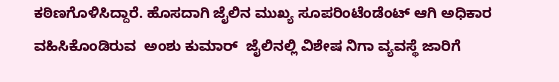ಕಠಿಣಗೊಳಿಸಿದ್ದಾರೆ. ಹೊಸದಾಗಿ ಜೈಲಿನ ಮುಖ್ಯ ಸೂಪರಿಂಟೆಂಡೆಂಟ್ ಆಗಿ ಅಧಿಕಾರ ವಹಿಸಿಕೊಂಡಿರುವ  ಅಂಶು ಕುಮಾರ್  ಜೈಲಿನಲ್ಲಿ ವಿಶೇಷ ನಿಗಾ ವ್ಯವಸ್ಥೆ ಜಾರಿಗೆ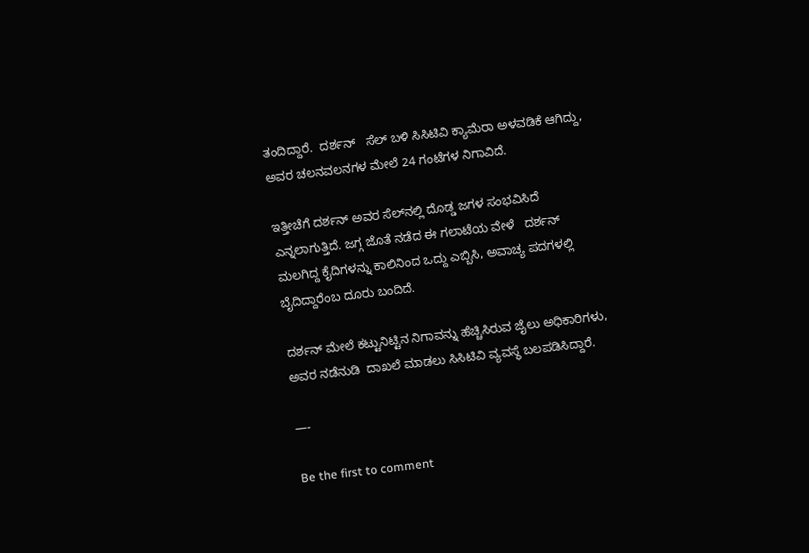ತಂದಿದ್ದಾರೆ.  ದರ್ಶನ್   ಸೆಲ್ ಬಳಿ ಸಿಸಿಟಿವಿ ಕ್ಯಾಮೆರಾ ಅಳವಡಿಕೆ ಆಗಿದ್ದು, ಅವರ ಚಲನವಲನಗಳ ಮೇಲೆ 24 ಗಂಟೆಗಳ ನಿಗಾವಿದೆ.

ಇತ್ತೀಚೆಗೆ ದರ್ಶನ್ ಅವರ ಸೆಲ್‌ನಲ್ಲಿ ದೊಡ್ಡ ಜಗಳ ಸಂಭವಿಸಿದೆ ಎನ್ನಲಾಗುತ್ತಿದೆ. ಜಗ್ಗ ಜೊತೆ ನಡೆದ ಈ ಗಲಾಟೆಯ ವೇಳೆ   ದರ್ಶನ್ ಮಲಗಿದ್ದ ಕೈದಿಗಳನ್ನು ಕಾಲಿನಿಂದ ಒದ್ದು ಎಬ್ಬಿಸಿ, ಅವಾಚ್ಯ ಪದಗಳಲ್ಲಿ ಬೈದಿದ್ದಾರೆಂಬ ದೂರು ಬಂದಿದೆ.

ದರ್ಶನ್ ಮೇಲೆ ಕಟ್ಟುನಿಟ್ಟಿನ ನಿಗಾವನ್ನು ಹೆಚ್ಚಿಸಿರುವ ಜೈಲು ಅಧಿಕಾರಿಗಳು, ಅವರ ನಡೆನುಡಿ  ದಾಖಲೆ ಮಾಡಲು ಸಿಸಿಟಿವಿ ವ್ಯವಸ್ಥೆ ಬಲಪಡಿಸಿದ್ದಾರೆ.

—-

Be the first to comment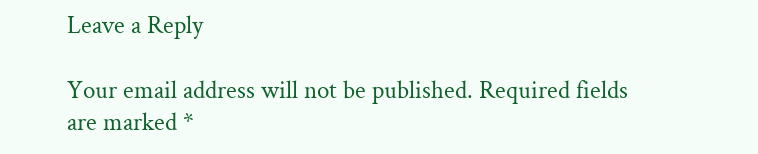Leave a Reply

Your email address will not be published. Required fields are marked *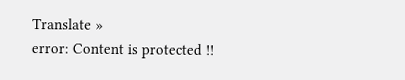Translate »
error: Content is protected !!